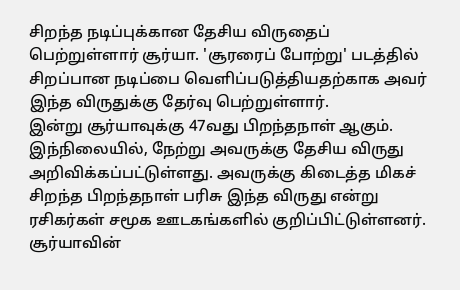சிறந்த நடிப்புக்கான தேசிய விருதைப் பெற்றுள்ளார் சூர்யா. 'சூரரைப் போற்று' படத்தில் சிறப்பான நடிப்பை வெளிப்படுத்தியதற்காக அவர் இந்த விருதுக்கு தேர்வு பெற்றுள்ளார்.
இன்று சூர்யாவுக்கு 47வது பிறந்தநாள் ஆகும். இந்நிலையில், நேற்று அவருக்கு தேசிய விருது அறிவிக்கப்பட்டுள்ளது. அவருக்கு கிடைத்த மிகச் சிறந்த பிறந்தநாள் பரிசு இந்த விருது என்று ரசிகர்கள் சமூக ஊடகங்களில் குறிப்பிட்டுள்ளனர். சூர்யாவின்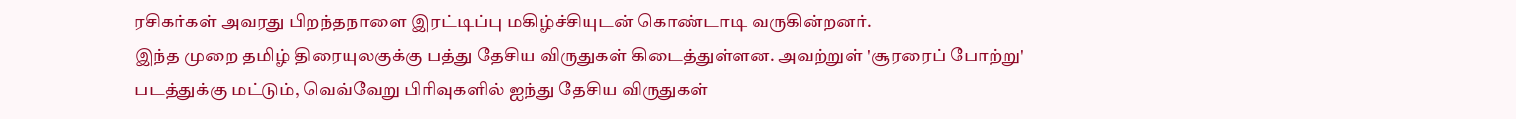ரசிகர்கள் அவரது பிறந்தநாளை இரட்டிப்பு மகிழ்ச்சியுடன் கொண்டாடி வருகின்றனர்.
இந்த முறை தமிழ் திரையுலகுக்கு பத்து தேசிய விருதுகள் கிடைத்துள்ளன. அவற்றுள் 'சூரரைப் போற்று' படத்துக்கு மட்டும், வெவ்வேறு பிரிவுகளில் ஐந்து தேசிய விருதுகள்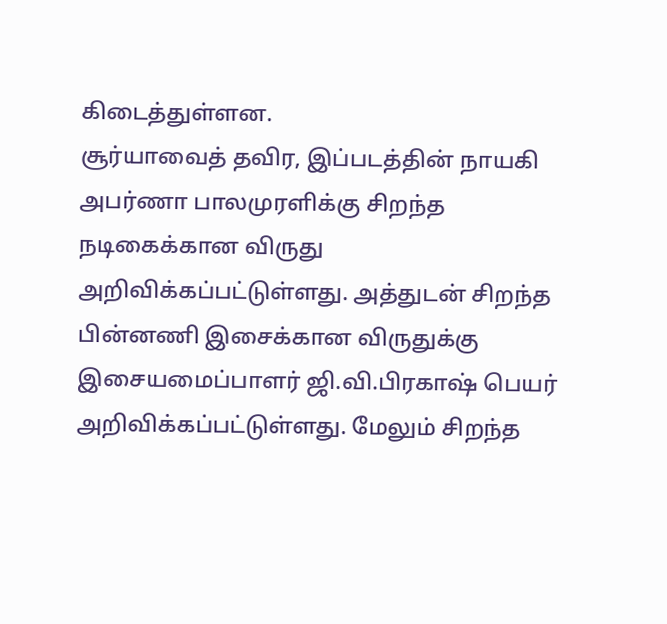கிடைத்துள்ளன.
சூர்யாவைத் தவிர, இப்படத்தின் நாயகி அபர்ணா பாலமுரளிக்கு சிறந்த நடிகைக்கான விருது அறிவிக்கப்பட்டுள்ளது. அத்துடன் சிறந்த பின்னணி இசைக்கான விருதுக்கு இசையமைப்பாளர் ஜி.வி.பிரகாஷ் பெயர் அறிவிக்கப்பட்டுள்ளது. மேலும் சிறந்த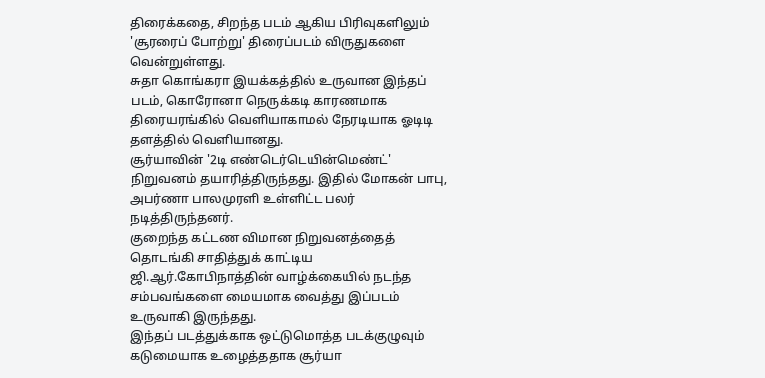திரைக்கதை, சிறந்த படம் ஆகிய பிரிவுகளிலும் 'சூரரைப் போற்று' திரைப்படம் விருதுகளை வென்றுள்ளது.
சுதா கொங்கரா இயக்கத்தில் உருவான இந்தப் படம், கொரோனா நெருக்கடி காரணமாக திரையரங்கில் வெளியாகாமல் நேரடியாக ஓடிடி தளத்தில் வெளியானது.
சூர்யாவின் '2டி எண்டெர்டெயின்மெண்ட்' நிறுவனம் தயாரித்திருந்தது. இதில் மோகன் பாபு, அபர்ணா பாலமுரளி உள்ளிட்ட பலர் நடித்திருந்தனர்.
குறைந்த கட்டண விமான நிறுவனத்தைத் தொடங்கி சாதித்துக் காட்டிய ஜி.ஆர்.கோபிநாத்தின் வாழ்க்கையில் நடந்த சம்பவங்களை மையமாக வைத்து இப்படம் உருவாகி இருந்தது.
இந்தப் படத்துக்காக ஒட்டுமொத்த படக்குழுவும் கடுமையாக உழைத்ததாக சூர்யா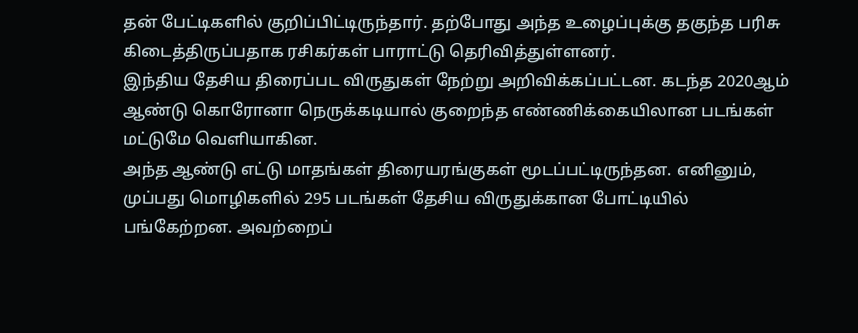தன் பேட்டிகளில் குறிப்பிட்டிருந்தார். தற்போது அந்த உழைப்புக்கு தகுந்த பரிசு கிடைத்திருப்பதாக ரசிகர்கள் பாராட்டு தெரிவித்துள்ளனர்.
இந்திய தேசிய திரைப்பட விருதுகள் நேற்று அறிவிக்கப்பட்டன. கடந்த 2020ஆம் ஆண்டு கொரோனா நெருக்கடியால் குறைந்த எண்ணிக்கையிலான படங்கள் மட்டுமே வெளியாகின.
அந்த ஆண்டு எட்டு மாதங்கள் திரையரங்குகள் மூடப்பட்டிருந்தன. எனினும், முப்பது மொழிகளில் 295 படங்கள் தேசிய விருதுக்கான போட்டியில் பங்கேற்றன. அவற்றைப்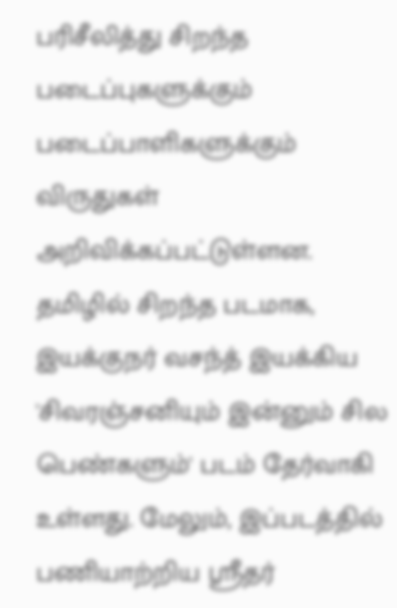பரிசீலித்து சிறந்த படைப்புகளுக்கும் படைப்பாளிகளுக்கும் விருதுகள் அறிவிக்கப்பட்டுள்ளன.
தமிழில் சிறந்த படமாக, இயக்குநர் வசந்த் இயக்கிய 'சிவரஞ்சனியும் இன்னும் சில பெண்களும்' படம் தேர்வாகி உள்ளது. மேலும், இப்படத்தில் பணியாற்றிய ஸ்ரீதர்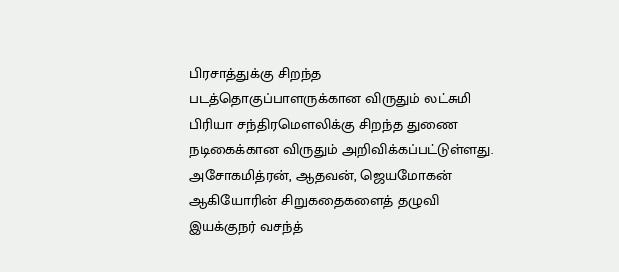பிரசாத்துக்கு சிறந்த படத்தொகுப்பாளருக்கான விருதும் லட்சுமி பிரியா சந்திரமெளலிக்கு சிறந்த துணை நடிகைக்கான விருதும் அறிவிக்கப்பட்டுள்ளது.
அசோகமித்ரன், ஆதவன், ஜெயமோகன் ஆகியோரின் சிறுகதைகளைத் தழுவி இயக்குநர் வசந்த்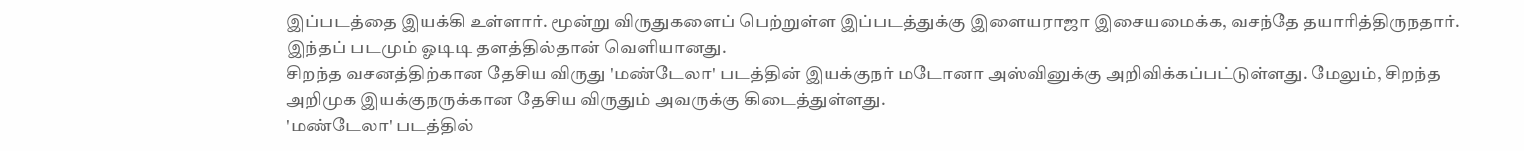இப்படத்தை இயக்கி உள்ளார். மூன்று விருதுகளைப் பெற்றுள்ள இப்படத்துக்கு இளையராஜா இசையமைக்க, வசந்தே தயாரித்திருநதார். இந்தப் படமும் ஓடிடி தளத்தில்தான் வெளியானது.
சிறந்த வசனத்திற்கான தேசிய விருது 'மண்டேலா' படத்தின் இயக்குநர் மடோனா அஸ்வினுக்கு அறிவிக்கப்பட்டுள்ளது. மேலும், சிறந்த அறிமுக இயக்குநருக்கான தேசிய விருதும் அவருக்கு கிடைத்துள்ளது.
'மண்டேலா' படத்தில்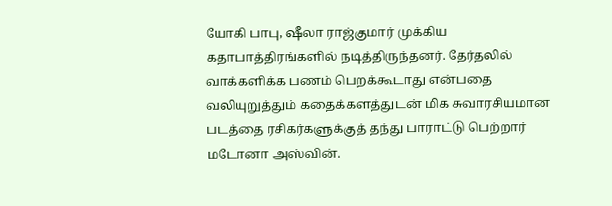யோகி பாபு, ஷீலா ராஜ்குமார் முக்கிய கதாபாத்திரங்களில் நடித்திருந்தனர். தேர்தலில் வாக்களிக்க பணம் பெறக்கூடாது என்பதை வலியுறுத்தும் கதைக்களத்துடன் மிக சுவாரசியமான படத்தை ரசிகர்களுக்குத் தந்து பாராட்டு பெற்றார் மடோனா அஸ்வின்.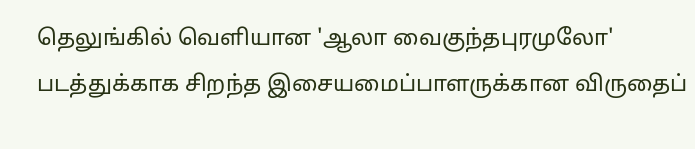தெலுங்கில் வெளியான 'ஆலா வைகுந்தபுரமுலோ' படத்துக்காக சிறந்த இசையமைப்பாளருக்கான விருதைப்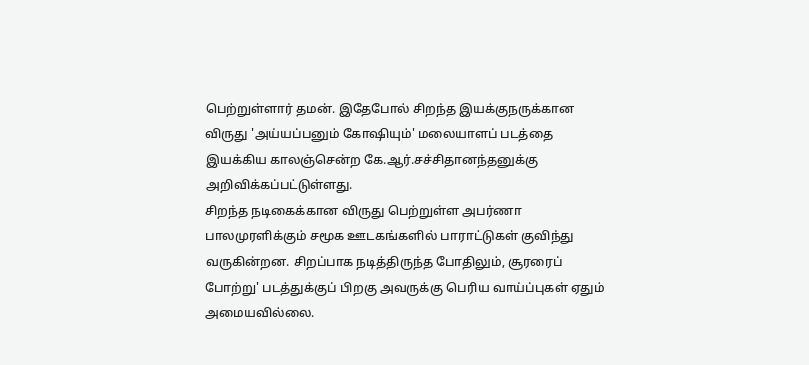பெற்றுள்ளார் தமன். இதேபோல் சிறந்த இயக்குநருக்கான விருது 'அய்யப்பனும் கோஷியும்' மலையாளப் படத்தை இயக்கிய காலஞ்சென்ற கே.ஆர்.சச்சிதானந்தனுக்கு அறிவிக்கப்பட்டுள்ளது.
சிறந்த நடிகைக்கான விருது பெற்றுள்ள அபர்ணா பாலமுரளிக்கும் சமூக ஊடகங்களில் பாராட்டுகள் குவிந்து வருகின்றன. சிறப்பாக நடித்திருந்த போதிலும், சூரரைப் போற்று' படத்துக்குப் பிறகு அவருக்கு பெரிய வாய்ப்புகள் ஏதும் அமையவில்லை.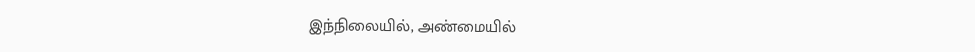இந்நிலையில், அண்மையில்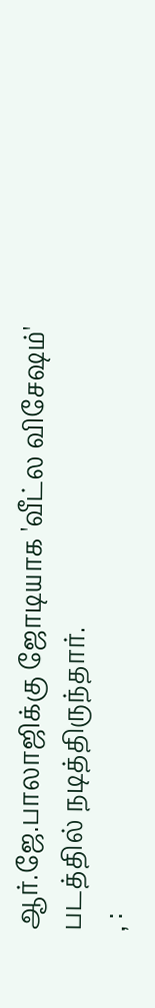ஆர்.ஜே.பாலாஜிக்கு ஜோடியாக 'வீட்ல விசேஷம்' படத்தில் நடித்திருந்தார்.
, :